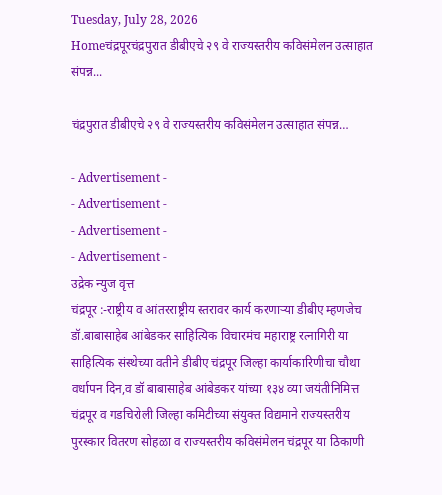Tuesday, July 28, 2026
Homeचंद्रपूरचंद्रपुरात डीबीएचे २९ वे राज्यस्तरीय कविसंमेलन उत्साहात संपन्न...

चंद्रपुरात डीबीएचे २९ वे राज्यस्तरीय कविसंमेलन उत्साहात संपन्न…

- Advertisement -
- Advertisement -
- Advertisement -
- Advertisement -
उद्रेक न्युज वृत्त
चंद्रपूर :-राष्ट्रीय व आंतरराष्ट्रीय स्तरावर कार्य करणाऱ्या डी‌बीए म्हणजेच डॉ.बाबासाहेब आंबेडकर साहित्यिक विचारमंच महाराष्ट्र रत्नागिरी या साहित्यिक संस्थेच्या वतीने डीबीए चंद्रपूर जिल्हा कार्याकारिणीचा चौथा वर्धापन दिन,व डॉ ‌बाबासाहेब आंबेडकर यांच्या १३४ व्या जयंतीनिमित्त चंद्रपूर व गडचिरोली जिल्हा कमिटीच्या संयुक्त विद्यमाने राज्यस्तरीय पुरस्कार वितरण सोहळा व राज्यस्तरीय कविसंमेलन चंद्रपूर या ठिकाणी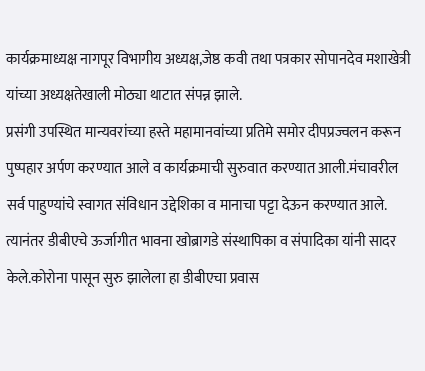कार्यक्रमाध्यक्ष नागपूर विभागीय अध्यक्ष,जेष्ठ कवी तथा पत्रकार सोपानदेव मशाखेत्री यांच्या अध्यक्षतेखाली मोठ्या थाटात संपन्न झाले.
प्रसंगी उपस्थित मान्यवरांच्या हस्ते महामानवांच्या प्रतिमे समोर दीपप्रज्वलन करून पुष्पहार अर्पण करण्यात आले व कार्यक्रमाची सुरुवात करण्यात आली.मंचावरील सर्व पाहुण्यांचे स्वागत संविधान उद्देशिका व मानाचा पट्टा देऊन करण्यात आले. त्यानंतर डीबीएचे ऊर्जागीत भावना खोब्रागडे संस्थापिका व संपादिका यांनी सादर केले.कोरोना पासून सुरु झालेला हा डीबीएचा प्रवास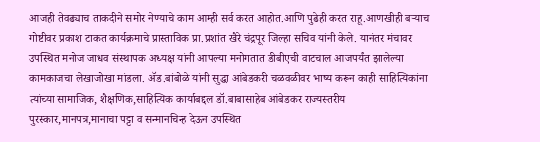आजही तेवढ्याच ताकदीने समोर नेण्याचे काम आम्ही सर्व करत आहोत.आणि पुढेही करत राहू.आणखीही बऱ्याच गोष्टीवर प्रकाश टाकत कार्यक्रमाचे प्रास्ताविक प्रा.प्रशांत खैरे चंद्रपूर जिल्हा सचिव यांनी केले. यानंतर मंचावर उपस्थित मनोज जाधव संस्थापक अध्यक्ष यांनी आपल्या मनोगतात डीबीएची वाटचाल आजपर्यंत झालेल्या कामकाजचा लेखाजोखा मांडला. ॲड.बांबोळे यांनी सुद्धा आंबेडकरी चळवळीवर भाष्य करून काही साहित्यिकांना त्यांच्या सामाजिक, शैक्षणिक,साहित्यिक कार्याबद्दल डॉ.बाबासाहेब आंबेडकर राज्यस्तरीय पुरस्कार,मानपत्र,मानाचा पट्टा व सन्मानचिन्ह देऊन उपस्थित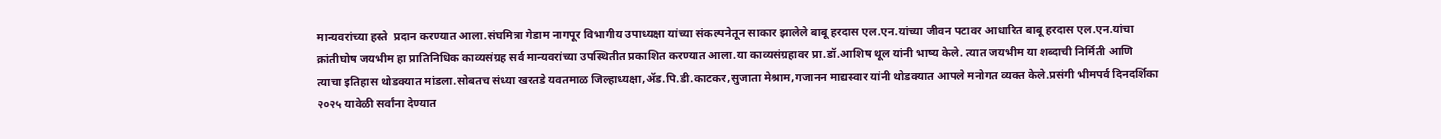मान्यवरांच्या हस्ते  प्रदान करण्यात आला.संघमित्रा गेडाम नागपूर विभागीय उपाध्यक्षा यांच्या संकल्पनेतून साकार झालेले बाबू हरदास एल.एन.यांच्या जीवन पटावर आधारित बाबू हरदास एल.एन.यांचा क्रांतीघोष जयभीम हा प्रातिनिधिक काव्यसंग्रह सर्व मान्यवरांच्या उपस्थितीत प्रकाशित करण्यात आला.या काव्यसंग्रहावर प्रा.डॉ.आशिष थूल यांनी भाष्य केले. त्यात जयभीम या शब्दाची निर्मिती आणि त्याचा इतिहास थोडक्यात मांडला.सोबतच संध्या खरतडे यवतमाळ जिल्हाध्यक्षा,ॲड.पि.डी.काटकर,सुजाता मेश्राम,गजानन माद्यस्वार यांनी थोडक्यात आपले मनोगत व्यक्त केले.प्रसंगी भीमपर्व दिनदर्शिका २०२५ यावेळी सर्वांना देण्यात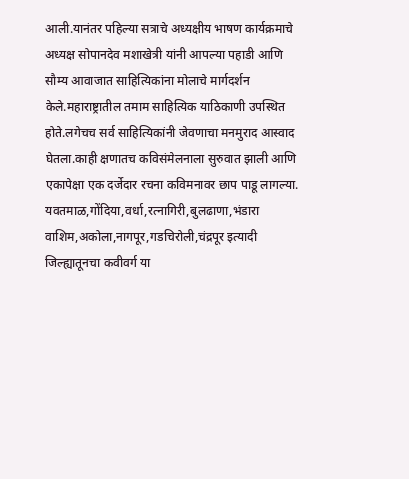आली.यानंतर पहिल्या सत्राचे अध्यक्षीय भाषण कार्यक्रमाचे अध्यक्ष सोपानदेव मशाखेत्री यांनी आपल्या पहाडी आणि सौम्य आवाजात साहित्यिकांना मोलाचे मार्गदर्शन केले.महाराष्ट्रातील तमाम साहित्यिक याठिकाणी उपस्थित होते.लगेचच सर्व साहित्यिकांनी जेवणाचा मनमुराद आस्वाद घेतला.काही क्षणातच कविसंमेलनाला सुरुवात झाली आणि एकापेक्षा एक दर्जेदार रचना कविमनावर छाप पाडू लागल्या. यवतमाळ,गोंदिया,वर्धा,रत्नागिरी,बुलढाणा,भंडारा वाशिम,अकोला,नागपूर,गडचिरोली,चंद्रपूर इत्यादी जिल्ह्यातूनचा कवीवर्ग या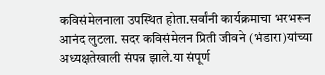कविसंमेलनाला उपस्थित होता.सर्वांनी कार्यक्रमाचा भरभरून आनंद लुटला. सदर कविसंमेलन प्रिती जीवने (भंडारा)यांच्या अध्यक्षतेखाली संपन्न झाले.या संपूर्ण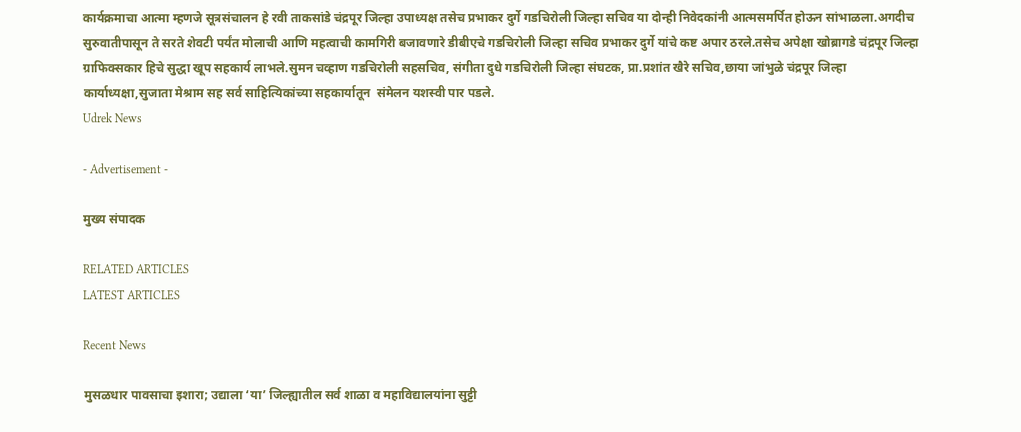कार्यक्रमाचा आत्मा म्हणजे सूत्रसंचालन हे रवी ताकसांडे चंद्रपूर जिल्हा उपाध्यक्ष तसेच प्रभाकर दुर्गे गडचिरोली जिल्हा सचिव या दोन्ही निवेदकांनी आत्मसमर्पित होऊन सांभाळला.अगदीच सुरुवातीपासून ते सरते शेवटी पर्यंत मोलाची आणि महत्वाची कामगिरी बजावणारे डीबीएचे गडचिरोली जिल्हा सचिव प्रभाकर दुर्गे यांचे कष्ट अपार ठरले.तसेच अपेक्षा खोब्रागडे चंद्रपूर जिल्हा ग्राफिक्सकार हिचे सुद्धा खूप सहकार्य लाभले.सुमन चव्हाण गडचिरोली सहसचिव, संगीता दुधे गडचिरोली जिल्हा संघटक, प्रा.प्रशांत खैरे सचिव,छाया जांभुळे चंद्रपूर जिल्हा कार्याध्यक्षा,सुजाता मेश्राम सह सर्व साहित्यिकांच्या सहकार्यातून  संमेलन यशस्वी पार पडले.
Udrek News

- Advertisement -

मुख्य संपादक

RELATED ARTICLES
LATEST ARTICLES

Recent News

मुसळधार पावसाचा इशारा; उद्याला ‘या’ जिल्ह्यातील सर्व शाळा व महाविद्यालयांना सुट्टी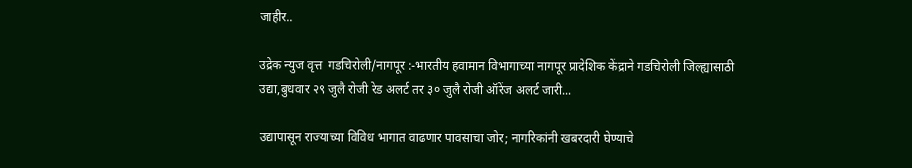जाहीर..

उद्रेक न्युज वृत्त  गडचिरोली/नागपूर :-भारतीय हवामान विभागाच्या नागपूर प्रादेशिक केंद्राने गडचिरोली जिल्ह्यासाठी उद्या,बुधवार २९ जुलै रोजी रेड अलर्ट तर ३० जुलै रोजी ऑरेंज अलर्ट जारी...

उद्यापासून राज्याच्या विविध भागात वाढणार पावसाचा जोर; नागरिकांनी खबरदारी घेण्याचे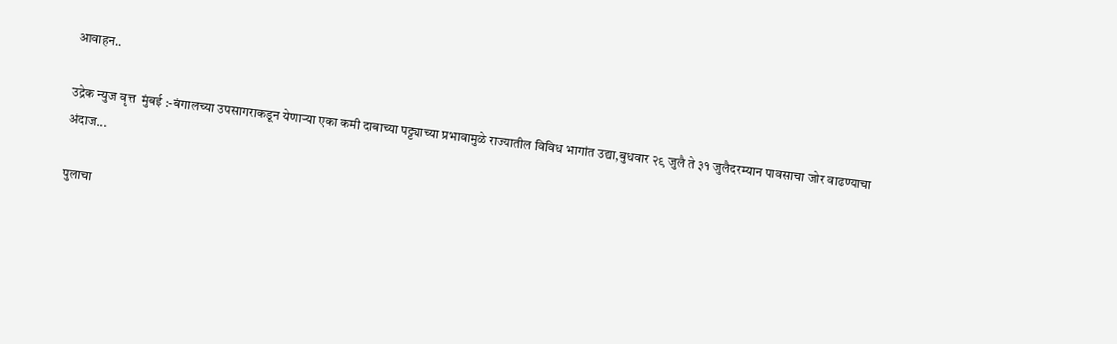आवाहन..

उद्रेक न्युज वृत्त  मुंबई :-बंगालच्या उपसागराकडून येणाऱ्या एका कमी दाबाच्या पट्ट्याच्या प्रभावामुळे राज्यातील विविध भागांत उद्या,बुधवार २९ जुलै ते ३१ जुलैदरम्यान पावसाचा जोर वाढण्याचा अंदाज...

पुलाचा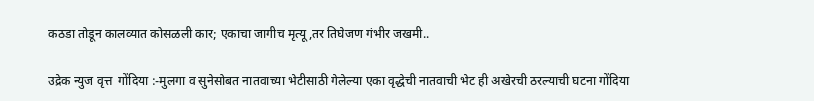कठडा तोडून कालव्यात कोसळली कार; एकाचा जागीच मृत्यू,तर तिघेजण गंभीर जखमी..

उद्रेक न्युज वृत्त  गोंदिया :-मुलगा व सुनेसोबत नातवाच्या भेटीसाठी गेलेल्या एका वृद्धेची नातवाची भेट ही अखेरची ठरल्याची घटना गोंदिया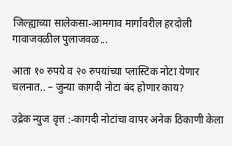जिल्ह्याच्या सालेकसा-आमगाव मार्गावरील हरदोली गावाजवळील पुलाजवळ...

आता १० रुपये व २० रुपयांच्या प्लास्टिक नोटा येणार चलनात.. – जुन्या कागदी नोटा बंद होणार काय?

उद्रेक न्युज वृत्त :-कागदी नोटांचा वापर अनेक ठिकाणी केला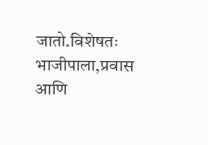जातो.विशेषतः भाजीपाला,प्रवास आणि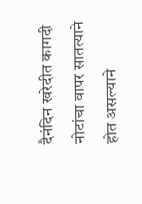दैनंदिन खरेदीत कागदी नोटांचा वापर सातत्याने होत असल्याने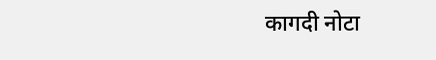कागदी नोटा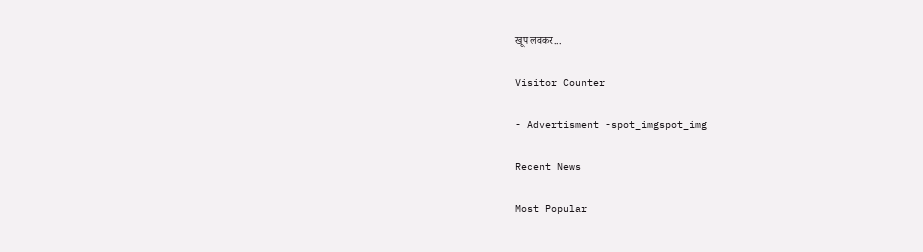खूप लवकर...

Visitor Counter

- Advertisment -spot_imgspot_img

Recent News

Most Popular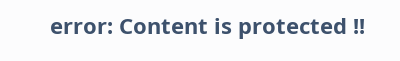error: Content is protected !!